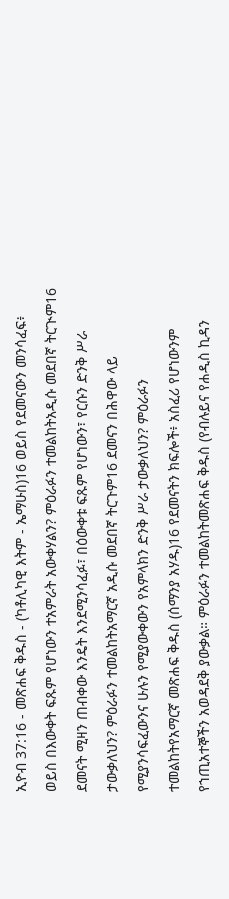ኢዮብ 37:16 - መጽሐፍ ቅዱስ - (ካቶሊካዊ እትም - ኤማሁስ)16 ወይስ የደመናውን መንሳፈፍ፥ ወይስ በእውቀት ፍጹም የሆነውን ተአምራት አውቀሃልን? ምዕራፉን ተመልከትአዲሱ መደበኛ ትርጒም16 ደመናት ሚዛን ጠብቀው እንዴት እንደሚንሳፈፉ፣ በዕውቀቱ ፍጹም የሆነውን፣ የርሱን ድንቅ ሥራ ታውቃለህን? ምዕራፉን ተመልከትአማርኛ አዲሱ መደበኛ ትርጉም16 ደመናን በሕዋው ላይ የሚያንሳፍፈውንና ሁሉን የሚያውቀውን የአምላክን ድንቅ ሥራ ታውቃለህን? ምዕራፉን ተመልከትየአማርኛ መጽሐፍ ቅዱስ (ሰማንያ አሃዱ)16 የደመናትን ክፍሎች፥ አስፈሪ የሆነውንም የኀጢአተኞችን አወዳደቅ ያውቃል። ምዕራፉን ተመልከትመጽሐፍ ቅዱስ (የብሉይና የሐዲስ ኪዳን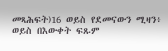መጻሕፍት)16 ወይስ የደመናውን ሚዛን፥ ወይስ በእውቀት ፍጹም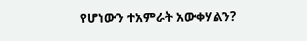የሆነውን ተአምራት አውቀሃልን?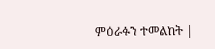ምዕራፉን ተመልከት |